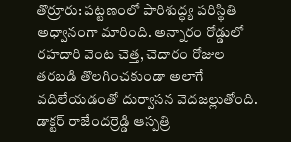తొర్రూరు: పట్టణంలో పారిశుద్ధ్య పరిస్థితి అధ్వానంగా మారింది. అన్నారం రోడ్డులో రహదారి వెంట చెత్త, చెదారం రోజుల తరబడి తొలగించకుండా అలాగే వదిలేయడంతో దుర్వాసన వెదజల్లుతోంది. డాక్టర్ రాజేందర్రెడ్డి ఆస్పత్రి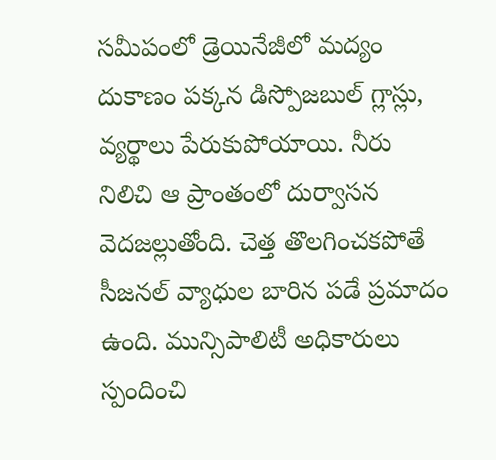సమీపంలో డ్రెయినేజీలో మద్యం దుకాణం పక్కన డిస్పోజబుల్ గ్లాస్లు, వ్యర్థాలు పేరుకుపోయాయి. నీరు నిలిచి ఆ ప్రాంతంలో దుర్వాసన వెదజల్లుతోంది. చెత్త తొలగించకపోతే సీజనల్ వ్యాధుల బారిన పడే ప్రమాదం ఉంది. మున్సిపాలిటీ అధికారులు స్పందించి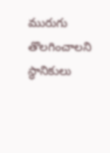మురుగు తొలగించాలని స్థానికులు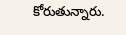కోరుతున్నారు.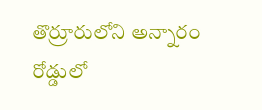తొర్రూరులోని అన్నారం రోడ్డులో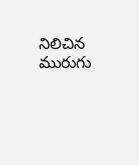నిలిచిన మురుగు